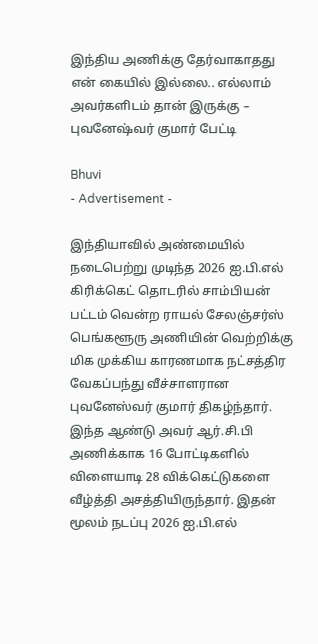இந்திய அணிக்கு தேர்வாகாதது என் கையில் இல்லை.. எல்லாம் அவர்களிடம் தான் இருக்கு – புவனேஷ்வர் குமார் பேட்டி

Bhuvi
- Advertisement -

இந்தியாவில் அண்மையில் நடைபெற்று முடிந்த 2026 ஐ.பி.எல் கிரிக்கெட் தொடரில் சாம்பியன் பட்டம் வென்ற ராயல் சேலஞ்சர்ஸ் பெங்களூரு அணியின் வெற்றிக்கு மிக முக்கிய காரணமாக நட்சத்திர வேகப்பந்து வீச்சாளரான புவனேஸ்வர் குமார் திகழ்ந்தார். இந்த ஆண்டு அவர் ஆர்.சி.பி அணிக்காக 16 போட்டிகளில் விளையாடி 28 விக்கெட்டுகளை வீழ்த்தி அசத்தியிருந்தார். இதன் மூலம் நடப்பு 2026 ஐ.பி.எல்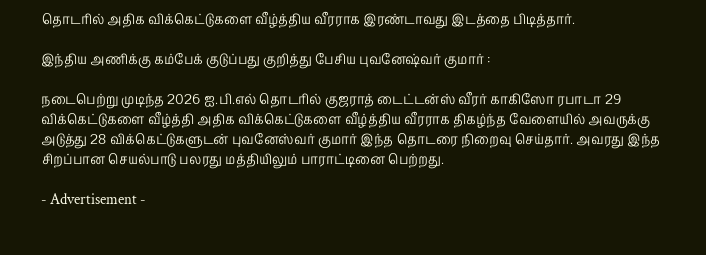தொடரில் அதிக விக்கெட்டுகளை வீழ்த்திய வீரராக இரண்டாவது இடத்தை பிடித்தார்.

இந்திய அணிக்கு கம்பேக் குடுப்பது குறித்து பேசிய புவனேஷ்வர் குமார் :

நடைபெற்று முடிந்த 2026 ஐ.பி.எல் தொடரில் குஜராத் டைட்டன்ஸ் வீரர் காகிஸோ ரபாடா 29 விக்கெட்டுகளை வீழ்த்தி அதிக விக்கெட்டுகளை வீழ்த்திய வீரராக திகழ்ந்த வேளையில் அவருக்கு அடுத்து 28 விக்கெட்டுகளுடன் புவனேஸ்வர் குமார் இந்த தொடரை நிறைவு செய்தார். அவரது இந்த சிறப்பான செயல்பாடு பலரது மத்தியிலும் பாராட்டினை பெற்றது.

- Advertisement -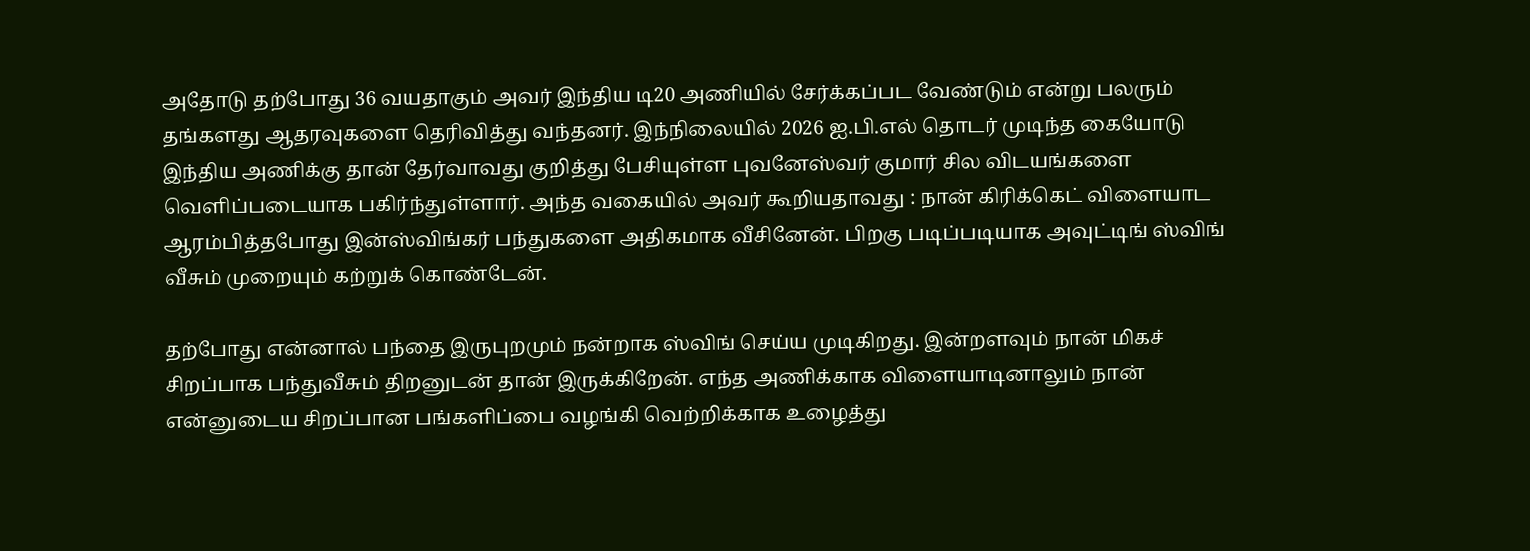அதோடு தற்போது 36 வயதாகும் அவர் இந்திய டி20 அணியில் சேர்க்கப்பட வேண்டும் என்று பலரும் தங்களது ஆதரவுகளை தெரிவித்து வந்தனர். இந்நிலையில் 2026 ஐ.பி.எல் தொடர் முடிந்த கையோடு இந்திய அணிக்கு தான் தேர்வாவது குறித்து பேசியுள்ள புவனேஸ்வர் குமார் சில விடயங்களை வெளிப்படையாக பகிர்ந்துள்ளார். அந்த வகையில் அவர் கூறியதாவது : நான் கிரிக்கெட் விளையாட ஆரம்பித்தபோது இன்ஸ்விங்கர் பந்துகளை அதிகமாக வீசினேன். பிறகு படிப்படியாக அவுட்டிங் ஸ்விங் வீசும் முறையும் கற்றுக் கொண்டேன்.

தற்போது என்னால் பந்தை இருபுறமும் நன்றாக ஸ்விங் செய்ய முடிகிறது. இன்றளவும் நான் மிகச் சிறப்பாக பந்துவீசும் திறனுடன் தான் இருக்கிறேன். எந்த அணிக்காக விளையாடினாலும் நான் என்னுடைய சிறப்பான பங்களிப்பை வழங்கி வெற்றிக்காக உழைத்து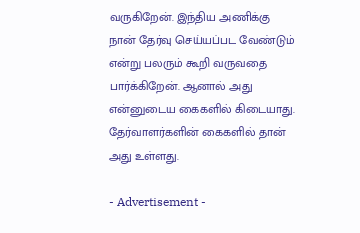வருகிறேன். இந்திய அணிக்கு நான் தேர்வு செய்யப்பட வேண்டும் என்று பலரும் கூறி வருவதை பார்க்கிறேன். ஆனால் அது என்னுடைய கைகளில் கிடையாது. தேர்வாளர்களின் கைகளில் தான் அது உள்ளது.

- Advertisement -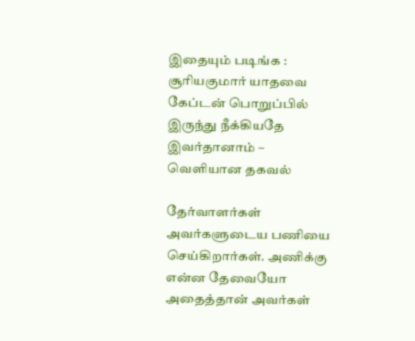இதையும் படிங்க : சூரியகுமார் யாதவை கேப்டன் பொறுப்பில் இருந்து நீக்கியதே இவர்தானாம் – வெளியான தகவல்

தேர்வாளர்கள் அவர்களுடைய பணியை செய்கிறார்கள். அணிக்கு என்ன தேவையோ அதைத்தான் அவர்கள்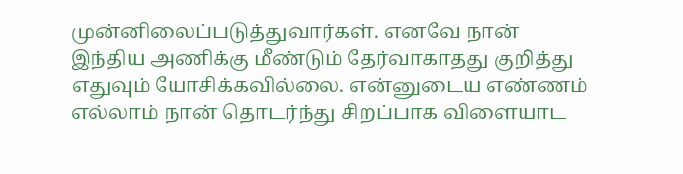முன்னிலைப்படுத்துவார்கள். எனவே நான் இந்திய அணிக்கு மீண்டும் தேர்வாகாதது குறித்து எதுவும் யோசிக்கவில்லை. என்னுடைய எண்ணம் எல்லாம் நான் தொடர்ந்து சிறப்பாக விளையாட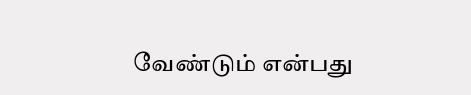வேண்டும் என்பது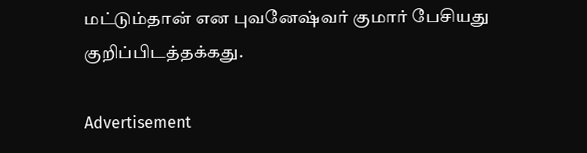மட்டும்தான் என புவனேஷ்வர் குமார் பேசியது குறிப்பிடத்தக்கது.

Advertisement